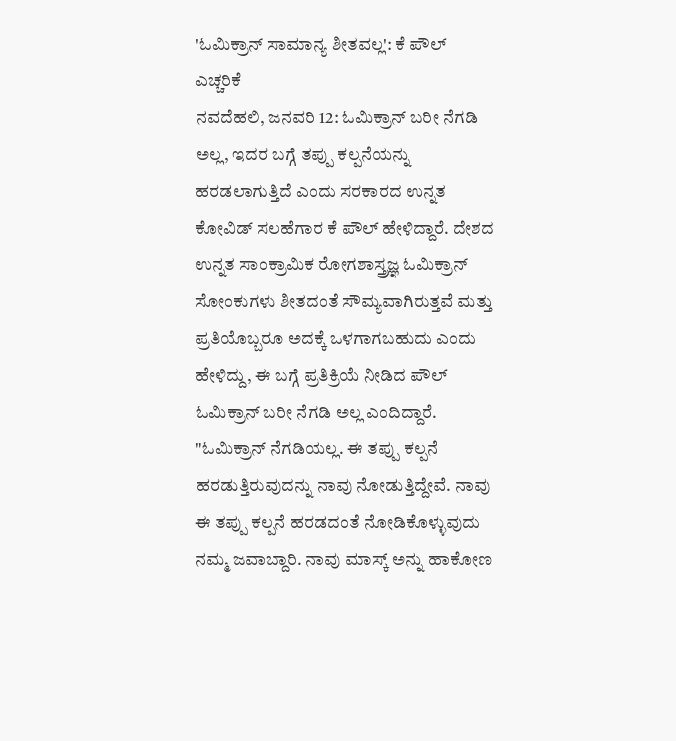'ಓಮಿಕ್ರಾನ್ ಸಾಮಾನ್ಯ ಶೀತವಲ್ಲ': ಕೆ ಪೌಲ್ ಎಚ್ಚರಿಕೆ
ನವದೆಹಲಿ, ಜನವರಿ 12: ಓಮಿಕ್ರಾನ್ ಬರೀ ನೆಗಡಿ ಅಲ್ಲ, ಇದರ ಬಗ್ಗೆ ತಪ್ಪು ಕಲ್ಪನೆಯನ್ನು ಹರಡಲಾಗುತ್ತಿದೆ ಎಂದು ಸರಕಾರದ ಉನ್ನತ ಕೋವಿಡ್ ಸಲಹೆಗಾರ ಕೆ ಪೌಲ್ ಹೇಳಿದ್ದಾರೆ. ದೇಶದ ಉನ್ನತ ಸಾಂಕ್ರಾಮಿಕ ರೋಗಶಾಸ್ತ್ರಜ್ಞ ಓಮಿಕ್ರಾನ್ ಸೋಂಕುಗಳು ಶೀತದಂತೆ ಸೌಮ್ಯವಾಗಿರುತ್ತವೆ ಮತ್ತು ಪ್ರತಿಯೊಬ್ಬರೂ ಅದಕ್ಕೆ ಒಳಗಾಗಬಹುದು ಎಂದು ಹೇಳಿದ್ದು, ಈ ಬಗ್ಗೆ ಪ್ರತಿಕ್ರಿಯೆ ನೀಡಿದ ಪೌಲ್ ಓಮಿಕ್ರಾನ್ ಬರೀ ನೆಗಡಿ ಅಲ್ಲ ಎಂದಿದ್ದಾರೆ.
"ಓಮಿಕ್ರಾನ್ ನೆಗಡಿಯಲ್ಲ. ಈ ತಪ್ಪು ಕಲ್ಪನೆ ಹರಡುತ್ತಿರುವುದನ್ನು ನಾವು ನೋಡುತ್ತಿದ್ದೇವೆ. ನಾವು ಈ ತಪ್ಪು ಕಲ್ಪನೆ ಹರಡದಂತೆ ನೋಡಿಕೊಳ್ಳುವುದು ನಮ್ಮ ಜವಾಬ್ದಾರಿ. ನಾವು ಮಾಸ್ಕ್ ಅನ್ನು ಹಾಕೋಣ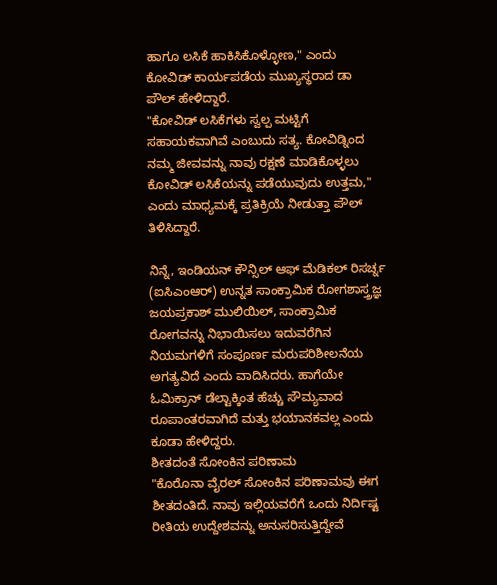ಹಾಗೂ ಲಸಿಕೆ ಹಾಕಿಸಿಕೊಳ್ಳೋಣ," ಎಂದು ಕೋವಿಡ್ ಕಾರ್ಯಪಡೆಯ ಮುಖ್ಯಸ್ಥರಾದ ಡಾ ಪೌಲ್ ಹೇಳಿದ್ದಾರೆ.
"ಕೋವಿಡ್ ಲಸಿಕೆಗಳು ಸ್ವಲ್ಪ ಮಟ್ಟಿಗೆ ಸಹಾಯಕವಾಗಿವೆ ಎಂಬುದು ಸತ್ಯ. ಕೋವಿಡ್ನಿಂದ ನಮ್ಮ ಜೀವವನ್ನು ನಾವು ರಕ್ಷಣೆ ಮಾಡಿಕೊಳ್ಳಲು ಕೋವಿಡ್ ಲಸಿಕೆಯನ್ನು ಪಡೆಯುವುದು ಉತ್ತಮ," ಎಂದು ಮಾಧ್ಯಮಕ್ಕೆ ಪ್ರತಿಕ್ರಿಯೆ ನೀಡುತ್ತಾ ಪೌಲ್ ತಿಳಿಸಿದ್ದಾರೆ.

ನಿನ್ನೆ, ಇಂಡಿಯನ್ ಕೌನ್ಸಿಲ್ ಆಫ್ ಮೆಡಿಕಲ್ ರಿಸರ್ಚ್ನ (ಐಸಿಎಂಆರ್) ಉನ್ನತ ಸಾಂಕ್ರಾಮಿಕ ರೋಗಶಾಸ್ತ್ರಜ್ಞ ಜಯಪ್ರಕಾಶ್ ಮುಲಿಯಿಲ್, ಸಾಂಕ್ರಾಮಿಕ ರೋಗವನ್ನು ನಿಭಾಯಿಸಲು ಇದುವರೆಗಿನ ನಿಯಮಗಳಿಗೆ ಸಂಪೂರ್ಣ ಮರುಪರಿಶೀಲನೆಯ ಅಗತ್ಯವಿದೆ ಎಂದು ವಾದಿಸಿದರು. ಹಾಗೆಯೇ ಓಮಿಕ್ರಾನ್ ಡೆಲ್ಟಾಕ್ಕಿಂತ ಹೆಚ್ಚು ಸೌಮ್ಯವಾದ ರೂಪಾಂತರವಾಗಿದೆ ಮತ್ತು ಭಯಾನಕವಲ್ಲ ಎಂದು ಕೂಡಾ ಹೇಳಿದ್ದರು.
ಶೀತದಂತೆ ಸೋಂಕಿನ ಪರಿಣಾಮ
"ಕೊರೊನಾ ವೈರಲ್ ಸೋಂಕಿನ ಪರಿಣಾಮವು ಈಗ ಶೀತದಂತಿದೆ. ನಾವು ಇಲ್ಲಿಯವರೆಗೆ ಒಂದು ನಿರ್ದಿಷ್ಟ ರೀತಿಯ ಉದ್ದೇಶವನ್ನು ಅನುಸರಿಸುತ್ತಿದ್ದೇವೆ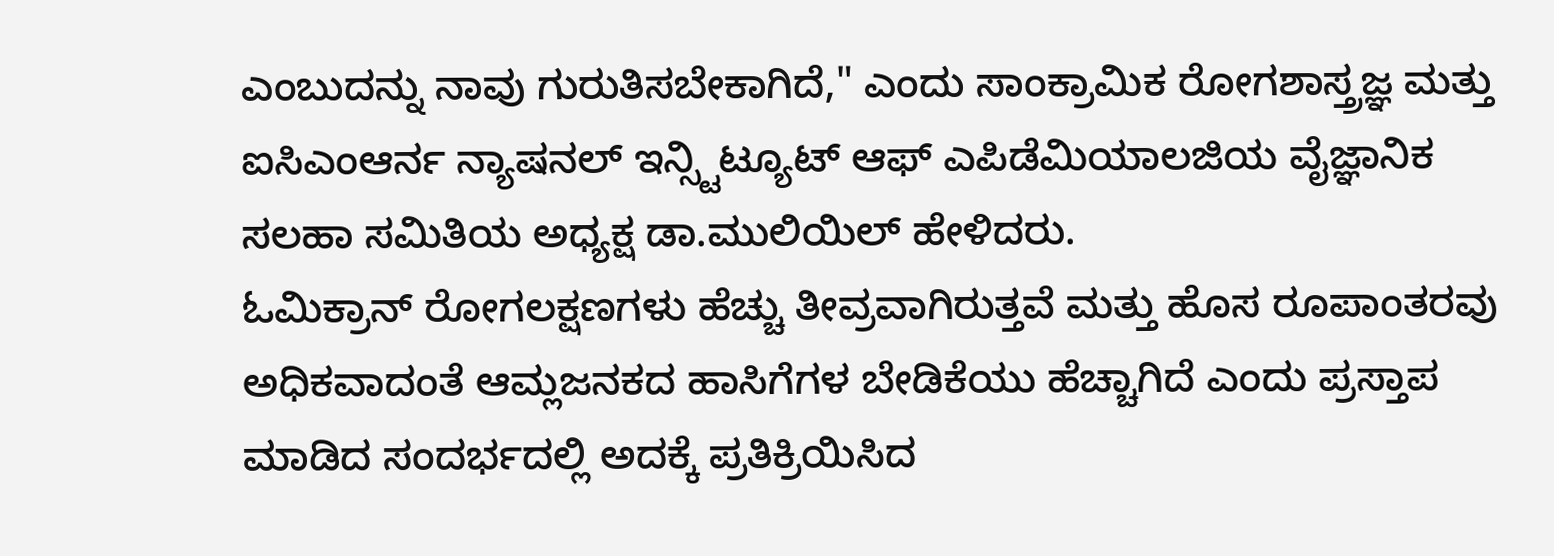ಎಂಬುದನ್ನು ನಾವು ಗುರುತಿಸಬೇಕಾಗಿದೆ," ಎಂದು ಸಾಂಕ್ರಾಮಿಕ ರೋಗಶಾಸ್ತ್ರಜ್ಞ ಮತ್ತು ಐಸಿಎಂಆರ್ನ ನ್ಯಾಷನಲ್ ಇನ್ಸ್ಟಿಟ್ಯೂಟ್ ಆಫ್ ಎಪಿಡೆಮಿಯಾಲಜಿಯ ವೈಜ್ಞಾನಿಕ ಸಲಹಾ ಸಮಿತಿಯ ಅಧ್ಯಕ್ಷ ಡಾ.ಮುಲಿಯಿಲ್ ಹೇಳಿದರು.
ಓಮಿಕ್ರಾನ್ ರೋಗಲಕ್ಷಣಗಳು ಹೆಚ್ಚು ತೀವ್ರವಾಗಿರುತ್ತವೆ ಮತ್ತು ಹೊಸ ರೂಪಾಂತರವು ಅಧಿಕವಾದಂತೆ ಆಮ್ಲಜನಕದ ಹಾಸಿಗೆಗಳ ಬೇಡಿಕೆಯು ಹೆಚ್ಚಾಗಿದೆ ಎಂದು ಪ್ರಸ್ತಾಪ ಮಾಡಿದ ಸಂದರ್ಭದಲ್ಲಿ ಅದಕ್ಕೆ ಪ್ರತಿಕ್ರಿಯಿಸಿದ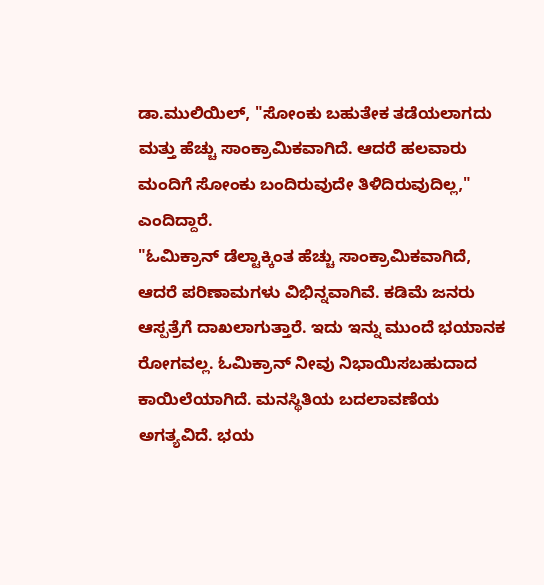ಡಾ.ಮುಲಿಯಿಲ್, "ಸೋಂಕು ಬಹುತೇಕ ತಡೆಯಲಾಗದು ಮತ್ತು ಹೆಚ್ಚು ಸಾಂಕ್ರಾಮಿಕವಾಗಿದೆ. ಆದರೆ ಹಲವಾರು ಮಂದಿಗೆ ಸೋಂಕು ಬಂದಿರುವುದೇ ತಿಳಿದಿರುವುದಿಲ್ಲ," ಎಂದಿದ್ದಾರೆ.
"ಓಮಿಕ್ರಾನ್ ಡೆಲ್ಟಾಕ್ಕಿಂತ ಹೆಚ್ಚು ಸಾಂಕ್ರಾಮಿಕವಾಗಿದೆ, ಆದರೆ ಪರಿಣಾಮಗಳು ವಿಭಿನ್ನವಾಗಿವೆ. ಕಡಿಮೆ ಜನರು ಆಸ್ಪತ್ರೆಗೆ ದಾಖಲಾಗುತ್ತಾರೆ. ಇದು ಇನ್ನು ಮುಂದೆ ಭಯಾನಕ ರೋಗವಲ್ಲ. ಓಮಿಕ್ರಾನ್ ನೀವು ನಿಭಾಯಿಸಬಹುದಾದ ಕಾಯಿಲೆಯಾಗಿದೆ. ಮನಸ್ಥಿತಿಯ ಬದಲಾವಣೆಯ ಅಗತ್ಯವಿದೆ. ಭಯ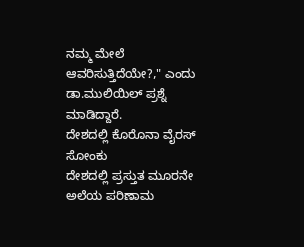ನಮ್ಮ ಮೇಲೆ ಆವರಿಸುತ್ತಿದೆಯೇ?," ಎಂದು ಡಾ.ಮುಲಿಯಿಲ್ ಪ್ರಶ್ನೆ ಮಾಡಿದ್ದಾರೆ.
ದೇಶದಲ್ಲಿ ಕೊರೊನಾ ವೈರಸ್ ಸೋಂಕು
ದೇಶದಲ್ಲಿ ಪ್ರಸ್ತುತ ಮೂರನೇ ಅಲೆಯ ಪರಿಣಾಮ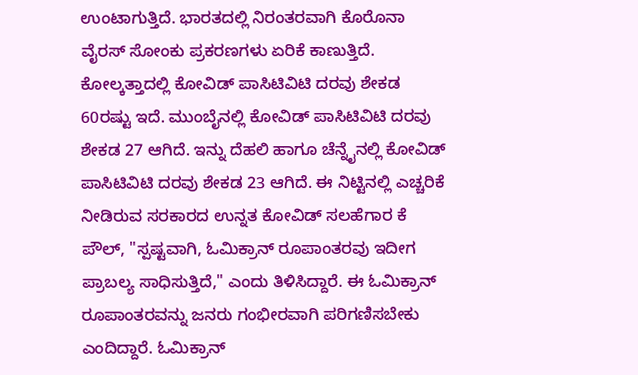ಉಂಟಾಗುತ್ತಿದೆ. ಭಾರತದಲ್ಲಿ ನಿರಂತರವಾಗಿ ಕೊರೊನಾ ವೈರಸ್ ಸೋಂಕು ಪ್ರಕರಣಗಳು ಏರಿಕೆ ಕಾಣುತ್ತಿದೆ. ಕೋಲ್ಕತ್ತಾದಲ್ಲಿ ಕೋವಿಡ್ ಪಾಸಿಟಿವಿಟಿ ದರವು ಶೇಕಡ 60ರಷ್ಟು ಇದೆ. ಮುಂಬೈನಲ್ಲಿ ಕೋವಿಡ್ ಪಾಸಿಟಿವಿಟಿ ದರವು ಶೇಕಡ 27 ಆಗಿದೆ. ಇನ್ನು ದೆಹಲಿ ಹಾಗೂ ಚೆನ್ನೈನಲ್ಲಿ ಕೋವಿಡ್ ಪಾಸಿಟಿವಿಟಿ ದರವು ಶೇಕಡ 23 ಆಗಿದೆ. ಈ ನಿಟ್ಟಿನಲ್ಲಿ ಎಚ್ಚರಿಕೆ ನೀಡಿರುವ ಸರಕಾರದ ಉನ್ನತ ಕೋವಿಡ್ ಸಲಹೆಗಾರ ಕೆ ಪೌಲ್, "ಸ್ಪಷ್ಟವಾಗಿ, ಓಮಿಕ್ರಾನ್ ರೂಪಾಂತರವು ಇದೀಗ ಪ್ರಾಬಲ್ಯ ಸಾಧಿಸುತ್ತಿದೆ," ಎಂದು ತಿಳಿಸಿದ್ದಾರೆ. ಈ ಓಮಿಕ್ರಾನ್ ರೂಪಾಂತರವನ್ನು ಜನರು ಗಂಭೀರವಾಗಿ ಪರಿಗಣಿಸಬೇಕು ಎಂದಿದ್ದಾರೆ. ಓಮಿಕ್ರಾನ್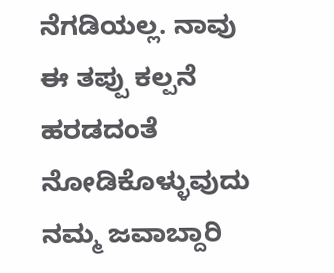ನೆಗಡಿಯಲ್ಲ. ನಾವು ಈ ತಪ್ಪು ಕಲ್ಪನೆ ಹರಡದಂತೆ ನೋಡಿಕೊಳ್ಳುವುದು ನಮ್ಮ ಜವಾಬ್ದಾರಿ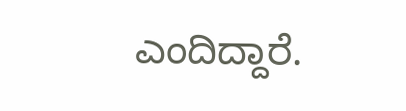ಎಂದಿದ್ದಾರೆ.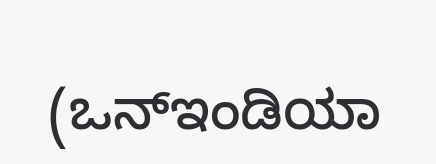(ಒನ್ಇಂಡಿಯಾ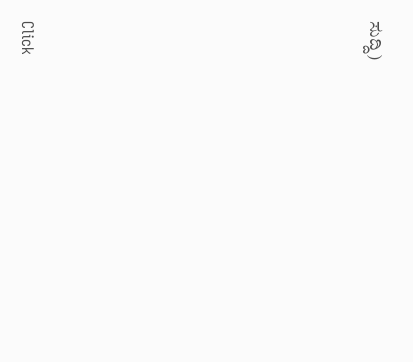ಸುದ್ದಿ)












Click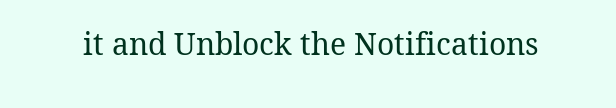it and Unblock the Notifications